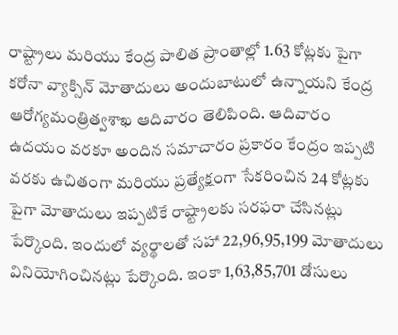రాష్ట్రాలు మరియు కేంద్ర పాలిత ప్రాంతాల్లో 1.63 కోట్లకు పైగా కరోనా వ్యాక్సిన్ మోతాదులు అందుబాటులో ఉన్నాయని కేంద్ర ఆరోగ్యమంత్రిత్వశాఖ ఆదివారం తెలిపింది. ఆదివారం ఉదయం వరకూ అందిన సమాచారం ప్రకారం కేంద్రం ఇప్పటి వరకు ఉచితంగా మరియు ప్రత్యేక్షంగా సేకరించిన 24 కోట్లకు పైగా మోతాదులు ఇప్పటికే రాష్ట్రాలకు సరఫరా చేసినట్లు పేర్కొంది. ఇందులో వ్యర్థాలతో సహా 22,96,95,199 మోతాదులు వినియోగించినట్లు పేర్కొంది. ఇంకా 1,63,85,701 డోసులు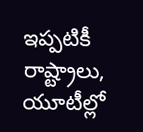ఇప్పటికీ రాష్ట్రాలు, యూటీల్లో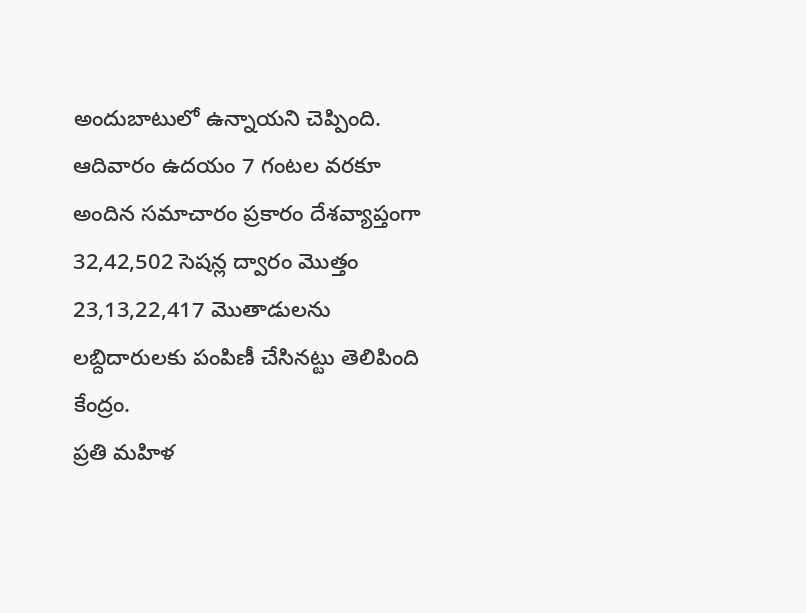అందుబాటులో ఉన్నాయని చెప్పింది.
ఆదివారం ఉదయం 7 గంటల వరకూ అందిన సమాచారం ప్రకారం దేశవ్యాప్తంగా 32,42,502 సెషన్ల ద్వారం మొత్తం 23,13,22,417 మొతాడులను లబ్దిదారులకు పంపిణీ చేసినట్టు తెలిపింది కేంద్రం.
ప్రతి మహిళ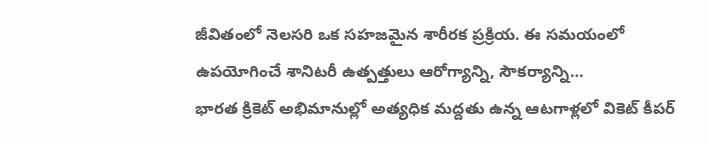జీవితంలో నెలసరి ఒక సహజమైన శారీరక ప్రక్రియ. ఈ సమయంలో ఉపయోగించే శానిటరీ ఉత్పత్తులు ఆరోగ్యాన్ని, సౌకర్యాన్ని…
భారత క్రికెట్ అభిమానుల్లో అత్యధిక మద్దతు ఉన్న ఆటగాళ్లలో వికెట్ కీపర్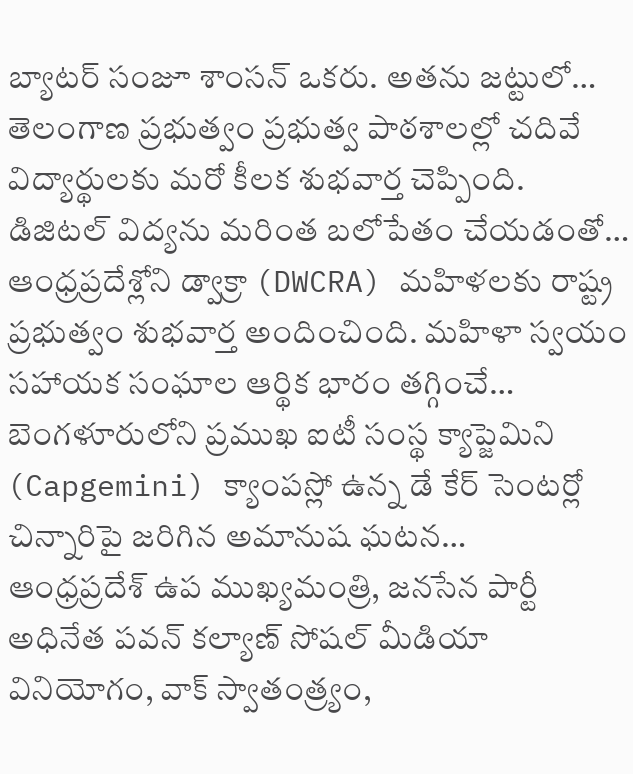బ్యాటర్ సంజూ శాంసన్ ఒకరు. అతను జట్టులో…
తెలంగాణ ప్రభుత్వం ప్రభుత్వ పాఠశాలల్లో చదివే విద్యార్థులకు మరో కీలక శుభవార్త చెప్పింది. డిజిటల్ విద్యను మరింత బలోపేతం చేయడంతో…
ఆంధ్రప్రదేశ్లోని డ్వాక్రా (DWCRA) మహిళలకు రాష్ట్ర ప్రభుత్వం శుభవార్త అందించింది. మహిళా స్వయం సహాయక సంఘాల ఆర్థిక భారం తగ్గించే…
బెంగళూరులోని ప్రముఖ ఐటీ సంస్థ క్యాప్జెమిని (Capgemini) క్యాంపస్లో ఉన్న డే కేర్ సెంటర్లో చిన్నారిపై జరిగిన అమానుష ఘటన…
ఆంధ్రప్రదేశ్ ఉప ముఖ్యమంత్రి, జనసేన పార్టీ అధినేత పవన్ కల్యాణ్ సోషల్ మీడియా వినియోగం, వాక్ స్వాతంత్ర్యం,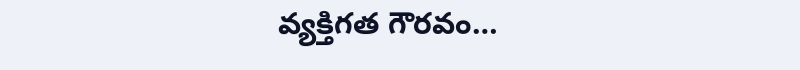వ్యక్తిగత గౌరవం…